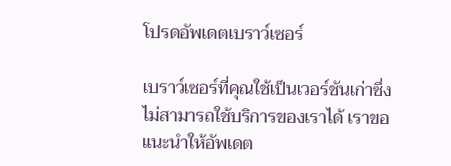โปรดอัพเดตเบราว์เซอร์

เบราว์เซอร์ที่คุณใช้เป็นเวอร์ชันเก่าซึ่งไม่สามารถใช้บริการของเราได้ เราขอแนะนำให้อัพเดต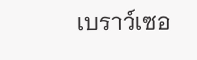เบราว์เซอ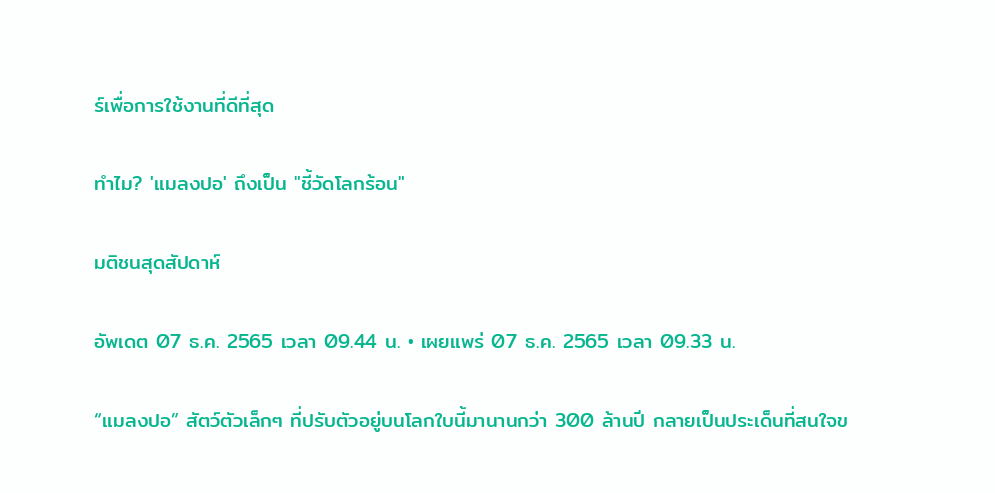ร์เพื่อการใช้งานที่ดีที่สุด

ทำไม? 'แมลงปอ' ถึงเป็น "ชี้วัดโลกร้อน"

มติชนสุดสัปดาห์

อัพเดต 07 ธ.ค. 2565 เวลา 09.44 น. • เผยแพร่ 07 ธ.ค. 2565 เวลา 09.33 น.

“แมลงปอ” สัตว์ตัวเล็กๆ ที่ปรับตัวอยู่บนโลกใบนี้มานานกว่า 300 ล้านปี กลายเป็นประเด็นที่สนใจข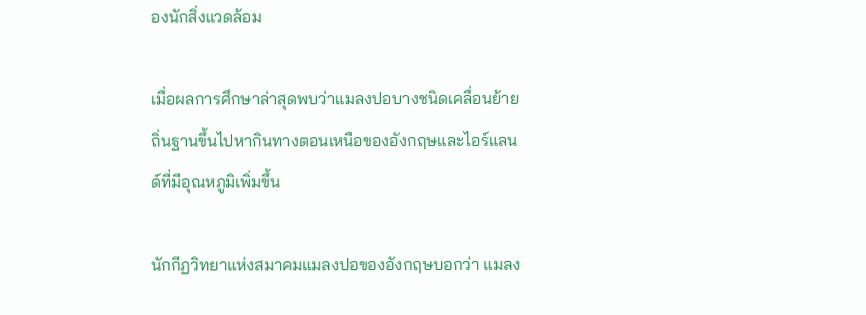องนักสิ่งแวดล้อม

เมื่อผลการศึกษาล่าสุดพบว่าแมลงปอบางชนิดเคลื่อนย้ายถิ่นฐานขึ้นไปหากินทางตอนเหนือของอังกฤษและไอร์แลนด์ที่มีอุณหภูมิเพิ่มขึ้น

นักกีฏวิทยาแห่งสมาคมแมลงปอของอังกฤษบอกว่า แมลง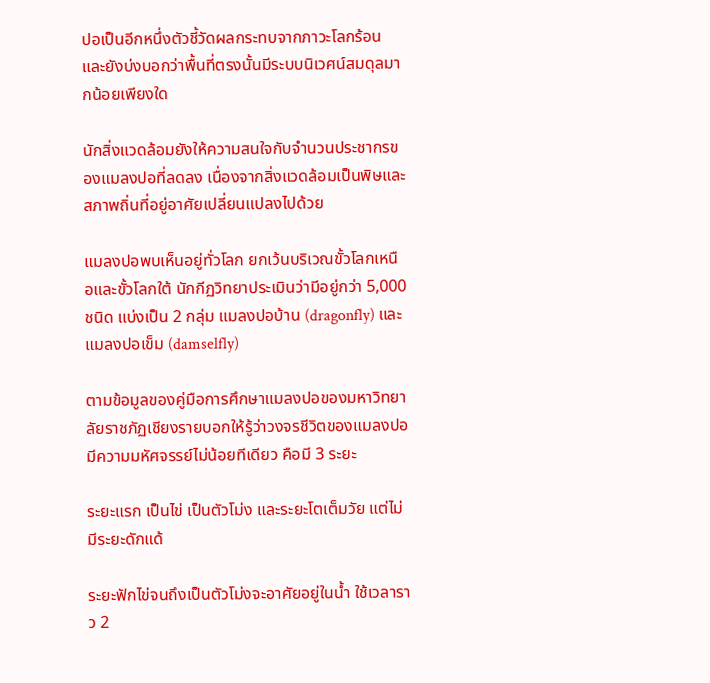ปอเป็นอีกหนึ่งตัวชี้วัดผลกระทบจากภาวะโลกร้อน และยังบ่งบอกว่าพื้นที่ตรงนั้นมีระบบนิเวศน์สมดุลมากน้อยเพียงใด

นักสิ่งแวดล้อมยังให้ความสนใจกับจำนวนประชากรของแมลงปอที่ลดลง เนื่องจากสิ่งแวดล้อมเป็นพิษและสภาพถิ่นที่อยู่อาศัยเปลี่ยนแปลงไปด้วย

แมลงปอพบเห็นอยู่ทั่วโลก ยกเว้นบริเวณขั้วโลกเหนือและขั้วโลกใต้ นักกีฏวิทยาประเมินว่ามีอยู่กว่า 5,000 ชนิด แบ่งเป็น 2 กลุ่ม แมลงปอบ้าน (dragonfly) และแมลงปอเข็ม (damselfly)

ตามข้อมูลของคู่มือการศึกษาแมลงปอของมหาวิทยาลัยราชภัฏเชียงรายบอกให้รู้ว่าวงจรชีวิตของแมลงปอมีความมหัศจรรย์ไม่น้อยทีเดียว คือมี 3 ระยะ

ระยะแรก เป็นไข่ เป็นตัวโม่ง และระยะโตเต็มวัย แต่ไม่มีระยะดักแด้

ระยะฟักไข่จนถึงเป็นตัวโม่งจะอาศัยอยู่ในน้ำ ใช้เวลาราว 2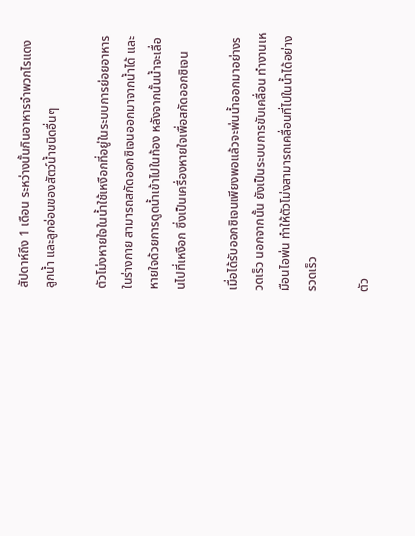สัปดาห์ถึง 1 เดือน ระหว่างนั้นกินอาหารจำพวกไรแดง ลูกน้ำ และลูกอ่อนของสัตว์น้ำชนิดอื่นๆ

ตัวโม่งหายใจในน้ำใช้เหงือกที่อยู่ในระบบการย่อยอาหารในร่างกาย สามารถสกัดออกซิเจนออกมาจากน้ำได้ และหายใจด้วยการดูดน้ำเข้าไปในท้อง หลังจากนั้นน้ำจะเลื่อนไปที่เหงือก ซึ่งเป็นเครื่องหายใจเพื่อสกัดออกซิเจน

เมื่อได้รับออกซิเจนเพียงพอแล้วจะพ่นน้ำออกมาอย่างรวดเร็ว นอกจากนั้น ยังเป็นระบบการขับเคลื่อน ทำงานเหมือนไอพ่น ทำให้ตัวโม่งสามารถเคลื่อนที่ไปในน้ำได้อย่างรวดเร็ว

ตัว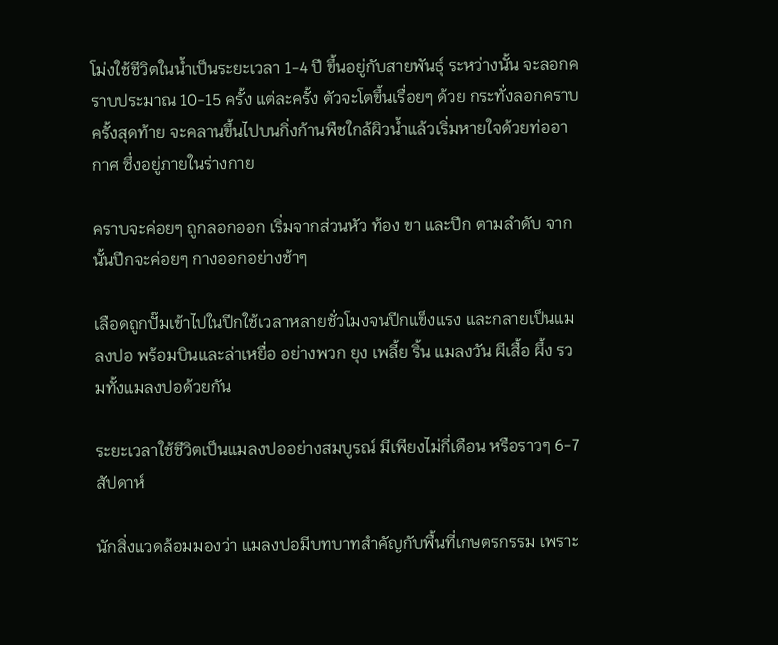โม่งใช้ชีวิตในน้ำเป็นระยะเวลา 1-4 ปี ขึ้นอยู่กับสายพันธุ์ ระหว่างนั้น จะลอกคราบประมาณ 10-15 ครั้ง แต่ละครั้ง ตัวจะโตขึ้นเรื่อยๆ ด้วย กระทั่งลอกคราบครั้งสุดท้าย จะคลานขึ้นไปบนกิ่งก้านพืชใกล้ผิวน้ำแล้วเริ่มหายใจด้วยท่ออากาศ ซึ่งอยู่ภายในร่างกาย

คราบจะค่อยๆ ถูกลอกออก เริ่มจากส่วนหัว ท้อง ขา และปีก ตามลำดับ จากนั้นปีกจะค่อยๆ กางออกอย่างช้าๆ

เลือดถูกปั๊มเข้าไปในปีกใช้เวลาหลายชั่วโมงจนปีกแข็งแรง และกลายเป็นแมลงปอ พร้อมบินและล่าเหยื่อ อย่างพวก ยุง เพลี้ย ริ้น แมลงวัน ผีเสื้อ ผึ้ง รวมทั้งแมลงปอด้วยกัน

ระยะเวลาใช้ชีวิตเป็นแมลงปออย่างสมบูรณ์ มีเพียงไม่กี่เดือน หรือราวๆ 6-7 สัปดาห์

นักสิ่งแวดล้อมมองว่า แมลงปอมีบทบาทสำคัญกับพื้นที่เกษตรกรรม เพราะ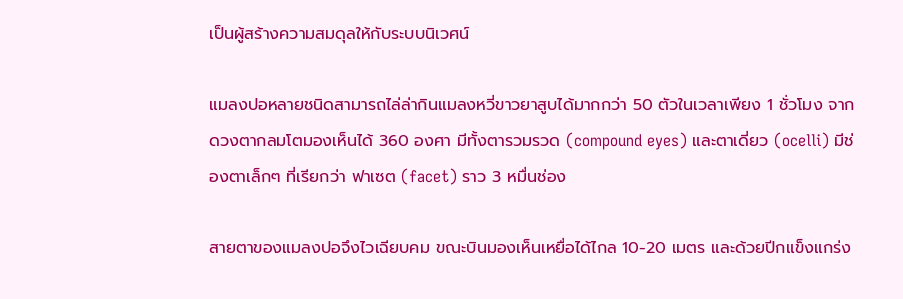เป็นผู้สร้างความสมดุลให้กับระบบนิเวศน์

แมลงปอหลายชนิดสามารถไล่ล่ากินแมลงหวี่ขาวยาสูบได้มากกว่า 50 ตัวในเวลาเพียง 1 ชั่วโมง จากดวงตากลมโตมองเห็นได้ 360 องศา มีทั้งตารวมรวด (compound eyes) และตาเดี่ยว (ocelli) มีช่องตาเล็กๆ ที่เรียกว่า ฟาเซต (facet) ราว 3 หมื่นช่อง

สายตาของแมลงปอจึงไวเฉียบคม ขณะบินมองเห็นเหยื่อได้ไกล 10-20 เมตร และด้วยปีกแข็งแกร่ง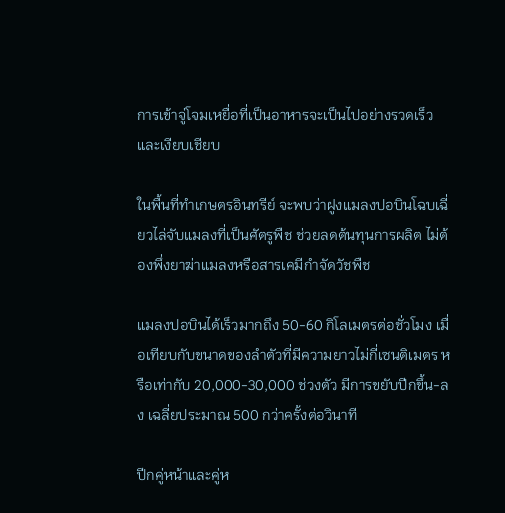การเข้าจู่โจมเหยื่อที่เป็นอาหารจะเป็นไปอย่างรวดเร็ว และเงียบเชียบ

ในพื้นที่ทำเกษตรอินทรีย์ จะพบว่าฝูงแมลงปอบินโฉบเฉี่ยวไล่จับแมลงที่เป็นศัตรูพืช ช่วยลดต้นทุนการผลิต ไม่ต้องพึ่งยาฆ่าแมลงหรือสารเคมีกำจัดวัชพืช

แมลงปอบินได้เร็วมากถึง 50-60 กิโลเมตรต่อชั่วโมง เมื่อเทียบกับขนาดของลำตัวที่มีความยาวไม่กี่เซนติเมตร หรือเท่ากับ 20,000-30,000 ช่วงตัว มีการขยับปีกขึ้น-ลง เฉลี่ยประมาณ 500 กว่าครั้งต่อวินาที

ปีกคู่หน้าและคู่ห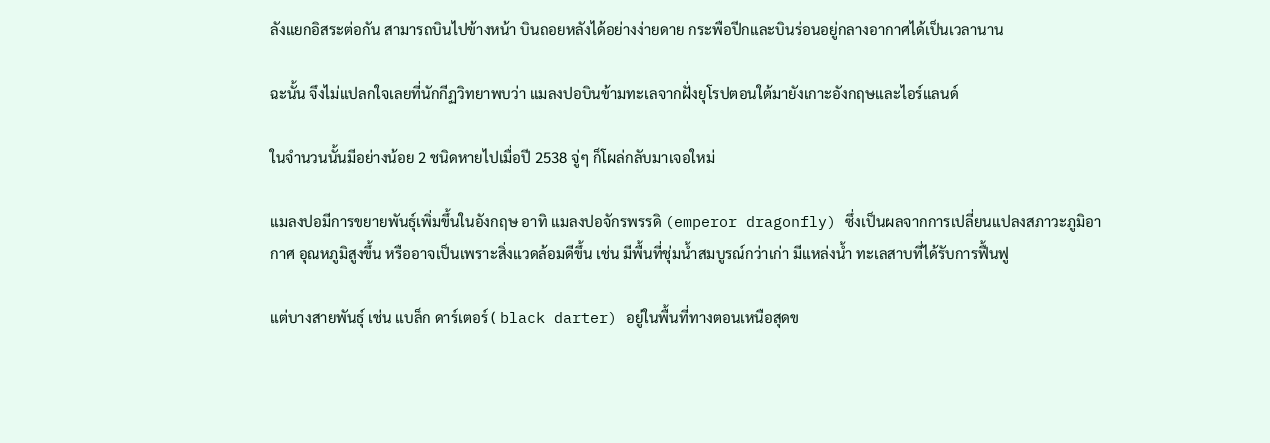ลังแยกอิสระต่อกัน สามารถบินไปข้างหน้า บินถอยหลังได้อย่างง่ายดาย กระพือปีกและบินร่อนอยู่กลางอากาศได้เป็นเวลานาน

ฉะนั้น จึงไม่แปลกใจเลยที่นักกีฏวิทยาพบว่า แมลงปอบินข้ามทะเลจากฝั่งยุโรปตอนใต้มายังเกาะอังกฤษและไอร์แลนด์

ในจำนวนนั้นมีอย่างน้อย 2 ชนิดหายไปเมื่อปี 2538 จู่ๆ ก็โผล่กลับมาเจอใหม่

แมลงปอมีการขยายพันธุ์เพิ่มขึ้นในอังกฤษ อาทิ แมลงปอจักรพรรดิ (emperor dragonfly) ซึ่งเป็นผลจากการเปลี่ยนแปลงสภาวะภูมิอากาศ อุณหภูมิสูงขึ้น หรืออาจเป็นเพราะสิ่งแวดล้อมดีขึ้น เช่น มีพื้นที่ชุ่มน้ำสมบูรณ์กว่าเก่า มีแหล่งน้ำ ทะเลสาบที่ได้รับการฟื้นฟู

แต่บางสายพันธุ์ เช่น แบล็ก ดาร์เตอร์ ( black darter) อยู่ในพื้นที่ทางตอนเหนือสุดข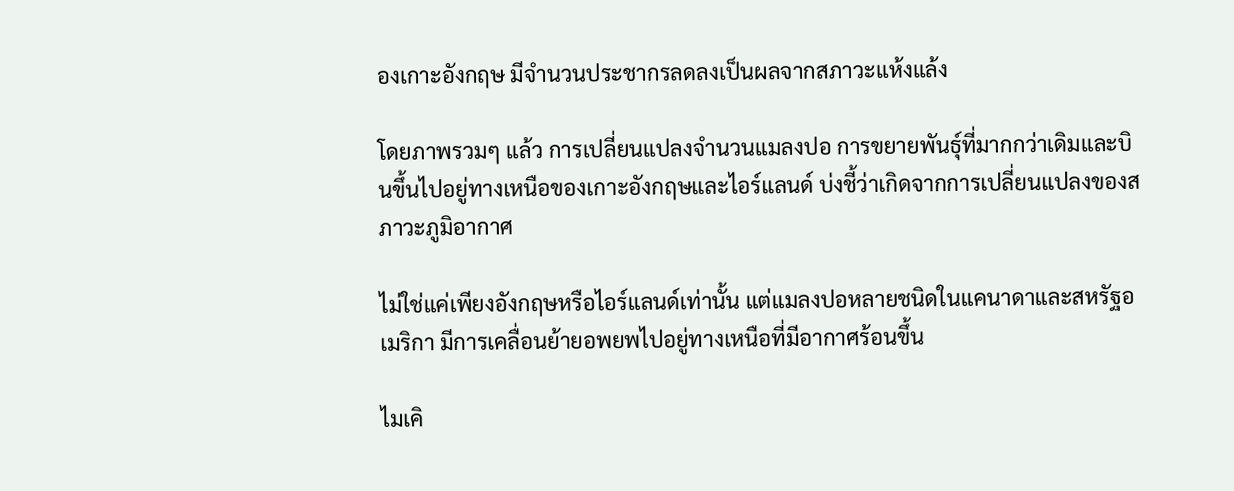องเกาะอังกฤษ มีจำนวนประชากรลดลงเป็นผลจากสภาวะแห้งแล้ง

โดยภาพรวมๆ แล้ว การเปลี่ยนแปลงจำนวนแมลงปอ การขยายพันธุ์ที่มากกว่าเดิมและบินขึ้นไปอยู่ทางเหนือของเกาะอังกฤษและไอร์แลนด์ บ่งชี้ว่าเกิดจากการเปลี่ยนแปลงของสภาวะภูมิอากาศ

ไม่ใช่แค่เพียงอังกฤษหรือไอร์แลนด์เท่านั้น แต่แมลงปอหลายชนิดในแคนาดาและสหรัฐอเมริกา มีการเคลื่อนย้ายอพยพไปอยู่ทางเหนือที่มีอากาศร้อนขึ้น

ไมเคิ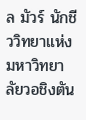ล มัวร์ นักชีววิทยาแห่งมหาวิทยาลัยวอชิงตัน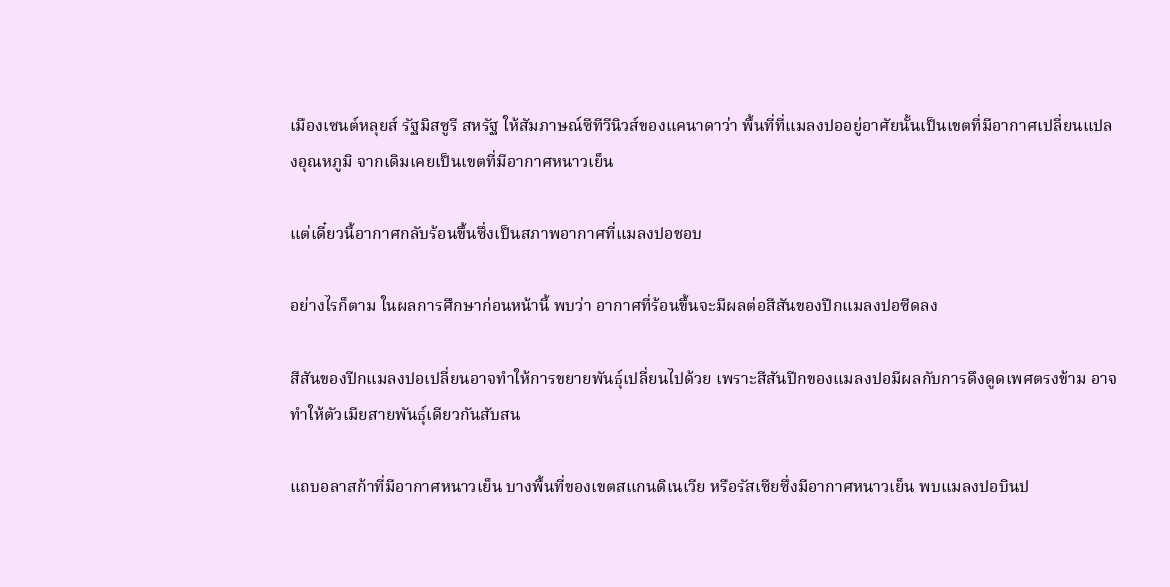เมืองเซนต์หลุยส์ รัฐมิสซูรี สหรัฐ ให้สัมภาษณ์ซีทีวีนิวส์ของแคนาดาว่า พื้นที่ที่แมลงปออยู่อาศัยนั้นเป็นเขตที่มีอากาศเปลี่ยนแปลงอุณหภูมิ จากเดิมเคยเป็นเขตที่มีอากาศหนาวเย็น

แต่เดี๋ยวนี้อากาศกลับร้อนขึ้นซึ่งเป็นสภาพอากาศที่แมลงปอชอบ

อย่างไรก็ตาม ในผลการศึกษาก่อนหน้านี้ พบว่า อากาศที่ร้อนขึ้นจะมีผลต่อสีสันของปีกแมลงปอซีดลง

สีสันของปีกแมลงปอเปลี่ยนอาจทำให้การขยายพันธุ์เปลี่ยนไปด้วย เพราะสีสันปีกของแมลงปอมีผลกับการดึงดูดเพศตรงข้าม อาจทำให้ตัวเมียสายพันธุ์เดียวกันสับสน

แถบอลาสก้าที่มีอากาศหนาวเย็น บางพื้นที่ของเขตสแกนดิเนเวีย หรือรัสเซียซึ่งมีอากาศหนาวเย็น พบแมลงปอบินป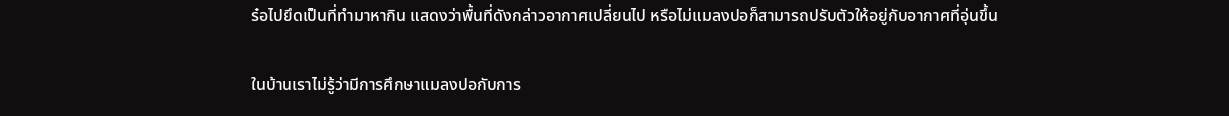ร๋อไปยึดเป็นที่ทำมาหากิน แสดงว่าพื้นที่ดังกล่าวอากาศเปลี่ยนไป หรือไม่แมลงปอก็สามารถปรับตัวให้อยู่กับอากาศที่อุ่นขึ้น

ในบ้านเราไม่รู้ว่ามีการศึกษาแมลงปอกับการ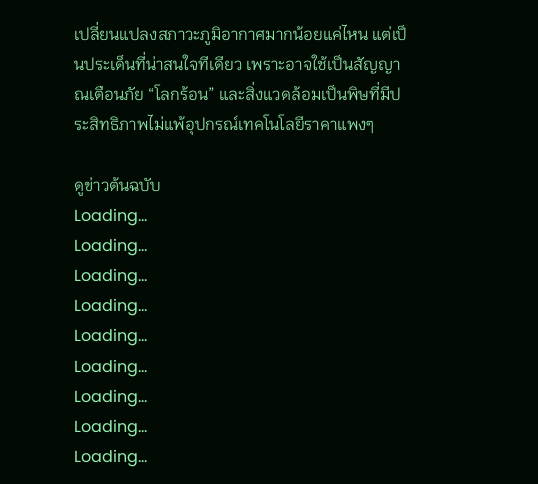เปลี่ยนแปลงสภาวะภูมิอากาศมากน้อยแค่ไหน แต่เป็นประเด็นที่น่าสนใจทีเดียว เพราะอาจใช้เป็นสัญญาณเตือนภัย “โลกร้อน” และสิ่งแวดล้อมเป็นพิษที่มีประสิทธิภาพไม่แพ้อุปกรณ์เทคโนโลยีราคาแพงๆ

ดูข่าวต้นฉบับ
Loading...
Loading...
Loading...
Loading...
Loading...
Loading...
Loading...
Loading...
Loading...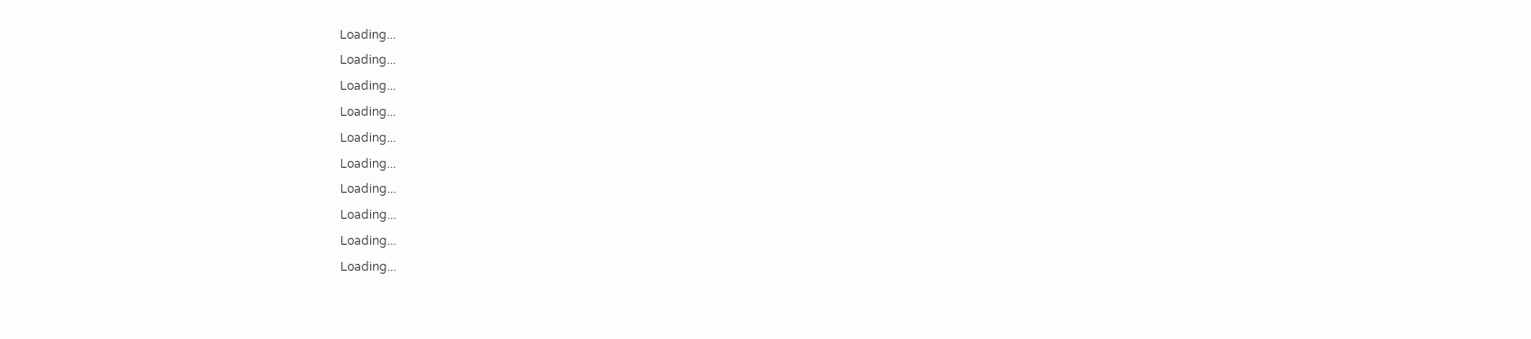Loading...
Loading...
Loading...
Loading...
Loading...
Loading...
Loading...
Loading...
Loading...
Loading...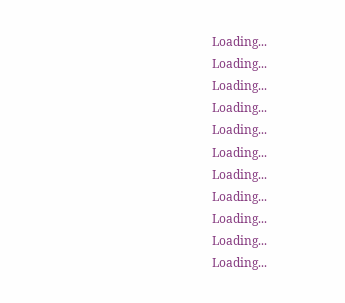Loading...
Loading...
Loading...
Loading...
Loading...
Loading...
Loading...
Loading...
Loading...
Loading...
Loading...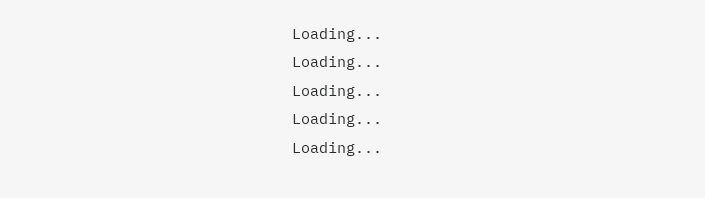Loading...
Loading...
Loading...
Loading...
Loading...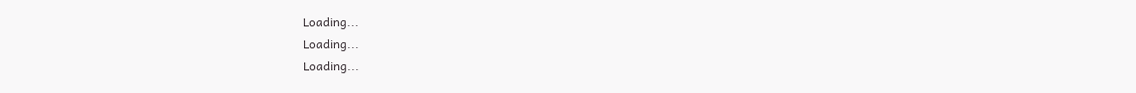Loading...
Loading...
Loading...